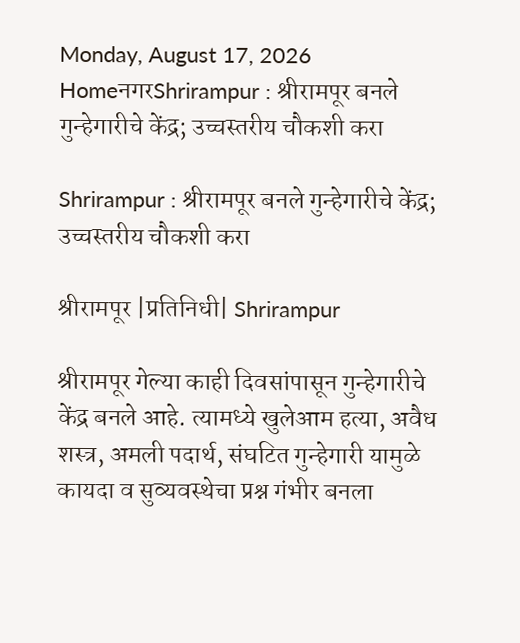Monday, August 17, 2026
HomeनगरShrirampur : श्रीरामपूर बनले गुन्हेगारीचे केंद्र; उच्चस्तरीय चौकशी करा

Shrirampur : श्रीरामपूर बनले गुन्हेगारीचे केंद्र; उच्चस्तरीय चौकशी करा

श्रीरामपूर |प्रतिनिधी| Shrirampur

श्रीरामपूर गेल्या काही दिवसांपासून गुन्हेगारीचे केंद्र बनले आहे. त्यामध्ये खुलेआम हत्या, अवैध शस्त्र, अमली पदार्थ, संघटित गुन्हेगारी यामुळे कायदा व सुव्यवस्थेचा प्रश्न गंभीर बनला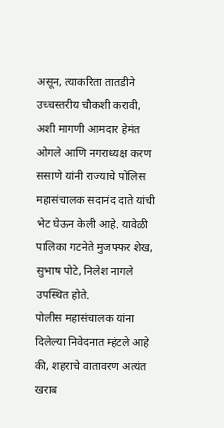असून, त्याकरिता तातडीने उच्चस्तरीय चौकशी करावी, अशी मागणी आमदार हेमंत ओगले आणि नगराध्यक्ष करण ससाणे यांनी राज्याचे पोलिस महासंचालक सदानंद दाते यांची भेट घेऊन केली आहे. यावेळी पालिका गटनेते मुजफ्फर शेख, सुभाष पोटे, निलेश नागले उपस्थित होते.
पोलीस महासंचालक यांना दिलेल्या निवेदनात म्हंटले आहे की, शहराचे वातावरण अत्यंत खराब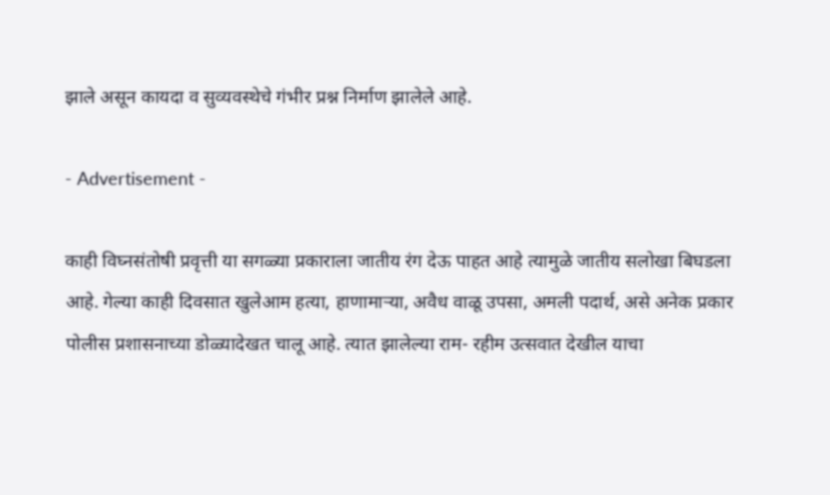झाले असून कायदा व सुव्यवस्थेचे गंभीर प्रश्न निर्माण झालेले आहे.

- Advertisement -

काही विघ्नसंतोषी प्रवृत्ती या सगळ्या प्रकाराला जातीय रंग देऊ पाहत आहे त्यामुळे जातीय सलोखा बिघडला आहे. गेल्या काही दिवसात खुलेआम हत्या, हाणामार्‍या, अवैध वाळू उपसा, अमली पदार्थ, असे अनेक प्रकार पोलीस प्रशासनाच्या डोळ्यादेखत चालू आहे. त्यात झालेल्या राम- रहीम उत्सवात देखील याचा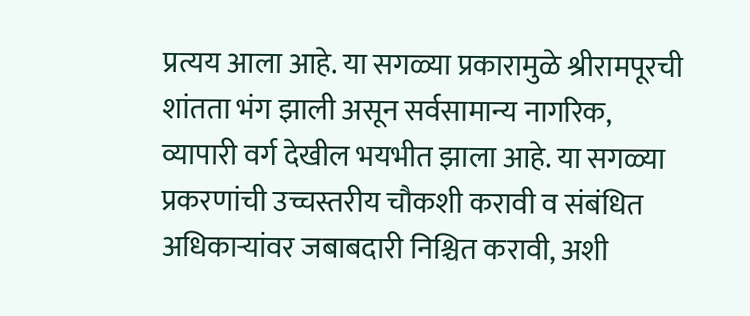प्रत्यय आला आहे. या सगळ्या प्रकारामुळे श्रीरामपूरची शांतता भंग झाली असून सर्वसामान्य नागरिक, व्यापारी वर्ग देखील भयभीत झाला आहे. या सगळ्या प्रकरणांची उच्चस्तरीय चौकशी करावी व संबंधित अधिकार्‍यांवर जबाबदारी निश्चित करावी, अशी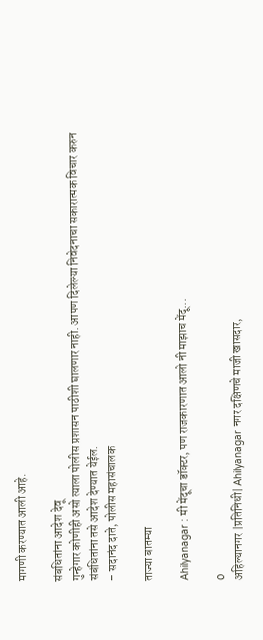मागणी करण्यात आली आहे.

संबधितांना आदेश देवू
गुन्हेगार कोणीही असो त्याला पोलीस प्रशासन पाठीशी घालणार नाही. आपण दिलेल्या निवेदनाचा सकारात्मक विचार करुन संबंधितांना तसे आदेश देण्यात येईल.
– सदानंद दाते, पोलीस महासंचालक

ताज्या बातम्या

Ahilyanagar : मी मेंदूचा डॉक्टर, पण राजकारणात आलो नी माझाच मेंदू...

0
अहिल्यानगर |प्रतिनिधी| Ahilyanagar नगर दक्षिणचे माजी खासदार,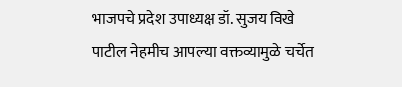भाजपचे प्रदेश उपाध्यक्ष डॉ. सुजय विखे पाटील नेहमीच आपल्या वक्तव्यामुळे चर्चेत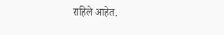राहिले आहेत.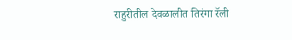राहुरीतील देवळालीत तिरंगा रॅली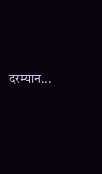दरम्यान...